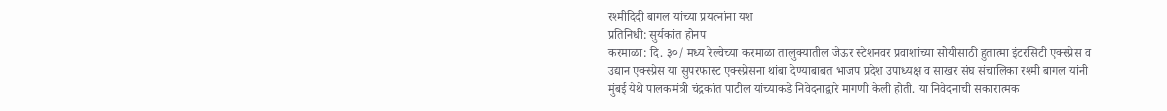रश्मीदिदी बागल यांच्या प्रयत्नांना यश
प्रतिनिधी: सुर्यकांत होनप
करमाळा: दि. ३०/ मध्य रेल्वेच्या करमाळा तालुक्यातील जेऊर स्टेशनवर प्रवाशांच्या सोयीसाठी हुतात्मा इंटरसिटी एक्स्प्रेस व उद्यान एक्स्प्रेस या सुपरफास्ट एक्स्प्रेसना थांबा देण्याबाबत भाजप प्रदेश उपाध्यक्ष व साखर संघ संचालिका रश्मी बागल यांनी मुंबई येथे पालकमंत्री चंद्रकांत पाटील यांच्याकडे निवेदनाद्वारे मागणी केली होती. या निवेदनाची सकारात्मक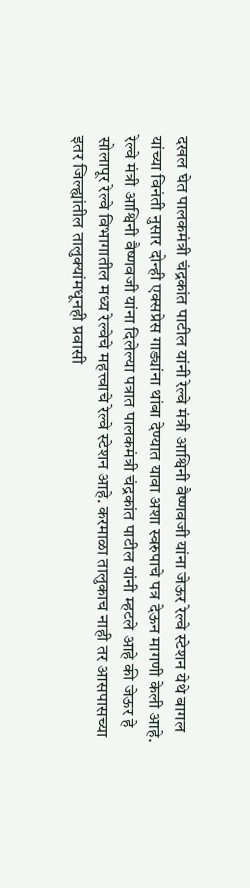दखल घेत पालकमंत्री चंद्रकांत पाटील यांनी रेल्वे मंत्री आश्विनी वैष्णवजी यांना जेऊर रेल्वे स्टेशन येथे बागल यांच्या विनंती नुसार दोन्ही एक्सप्रेस गाड्यांना थांबा देण्यात यावा अशा स्वरुपाचे पत्र देऊन मागणी केली आहे. रेल्वे मंत्री आश्विनी वैष्णवजी यांना दिलेल्या पत्रात पालकमंत्री चंद्रकांत पाटील यांनी म्हटले आहे की जेऊर हे सोलापूर रेल्वे विभागातील मध्य रेल्वेचे महत्त्वाचे रेल्वे स्टेशन आहे. करमाळा तालुकाच नाही तर आसपासच्या इतर जिल्ह्यांतील तालुक्यांमधूनही प्रवासी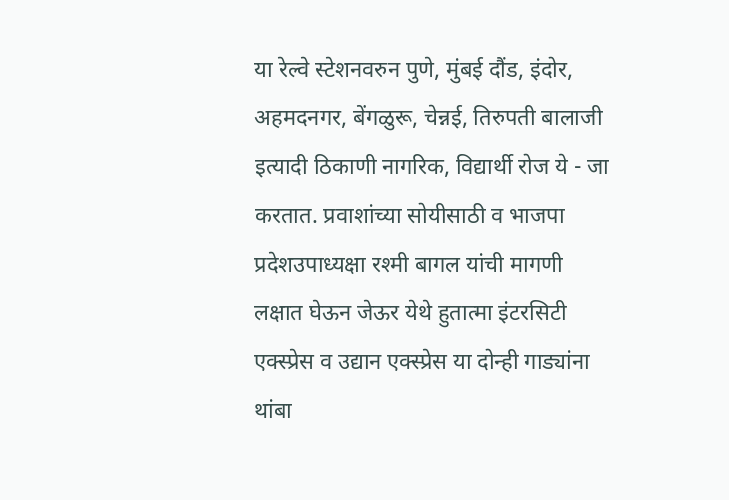या रेल्वे स्टेशनवरुन पुणे, मुंबई दौंड, इंदोर, अहमदनगर, बेंगळुरू, चेन्नई, तिरुपती बालाजी इत्यादी ठिकाणी नागरिक, विद्यार्थी रोज ये - जा करतात. प्रवाशांच्या सोयीसाठी व भाजपा प्रदेशउपाध्यक्षा रश्मी बागल यांची मागणी लक्षात घेऊन जेऊर येथे हुतात्मा इंटरसिटी एक्स्प्रेस व उद्यान एक्स्प्रेस या दोन्ही गाड्यांना थांबा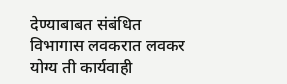देण्याबाबत संबंधित विभागास लवकरात लवकर योग्य ती कार्यवाही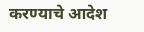करण्याचे आदेश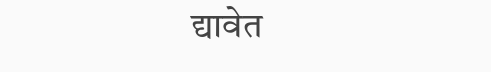द्यावेत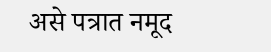असे पत्रात नमूद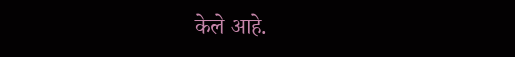केले आहे.